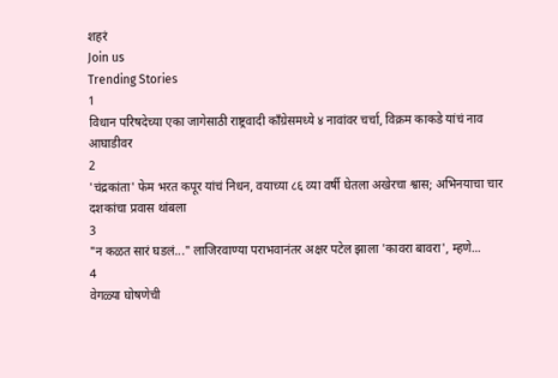शहरं
Join us
Trending Stories
1
विधान परिषदेच्या एका जागेसाठी राष्ट्रवादी काँग्रेसमध्ये ४ नावांवर चर्चा, विक्रम काकडे यांचं नाव आघाडीवर
2
'चंद्रकांता' फेम भरत कपूर यांचं निधन, वयाच्या ८६ व्या वर्षी घेतला अखेरचा श्वास; अभिनयाचा चार दशकांचा प्रवास थांबला
3
"न कळत सारं घडलं..." लाजिरवाण्या पराभवानंतर अक्षर पटेल झाला 'कावरा बावरा', म्हणे...
4
वेगळ्या घोषणेची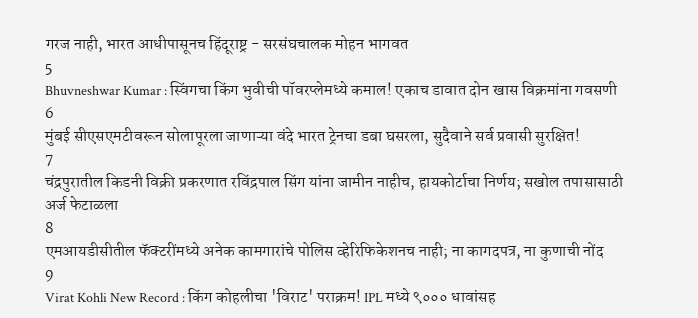गरज नाही, भारत आधीपासूनच हिंदूराष्ट्र - सरसंघचालक मोहन भागवत
5
Bhuvneshwar Kumar : स्विंगचा किंग भुवीची पॉवरप्लेमध्ये कमाल! एकाच डावात दोन खास विक्रमांना गवसणी
6
मुंबई सीएसएमटीवरून सोलापूरला जाणाऱ्या वंदे भारत ट्रेनचा डबा घसरला, सुदैवाने सर्व प्रवासी सुरक्षित!
7
चंद्रपुरातील किडनी विक्री प्रकरणात रविंद्रपाल सिंग यांना जामीन नाहीच, हायकोर्टाचा निर्णय; सखोल तपासासाठी अर्ज फेटाळला
8
एमआयडीसीतील फॅक्टरींमध्ये अनेक कामगारांचे पोलिस व्हेरिफिकेशनच नाही; ना कागदपत्र, ना कुणाची नोंद
9
Virat Kohli New Record : किंग कोहलीचा 'विराट' पराक्रम! IPL मध्ये ९००० धावांसह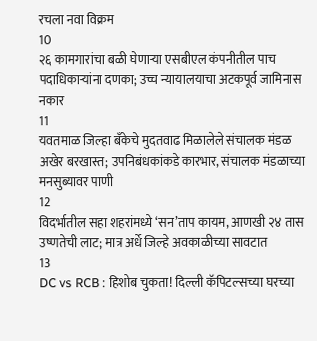रचला नवा विक्रम
10
२६ कामगारांचा बळी घेणाऱ्या एसबीएल कंपनीतील पाच पदाधिकाऱ्यांना दणका; उच्च न्यायालयाचा अटकपूर्व जामिनास नकार
11
यवतमाळ जिल्हा बँकेचे मुदतवाढ मिळालेले संचालक मंडळ अखेर बरखास्त; उपनिबंधकांकडे कारभार, संचालक मंडळाच्या मनसुब्यावर पाणी
12
विदर्भातील सहा शहरांमध्ये ‘सन’ताप कायम, आणखी २४ तास उष्णतेची लाट; मात्र अर्धे जिल्हे अवकाळीच्या सावटात
13
DC vs RCB : हिशोब चुकता! दिल्ली कॅपिटल्सच्या घरच्या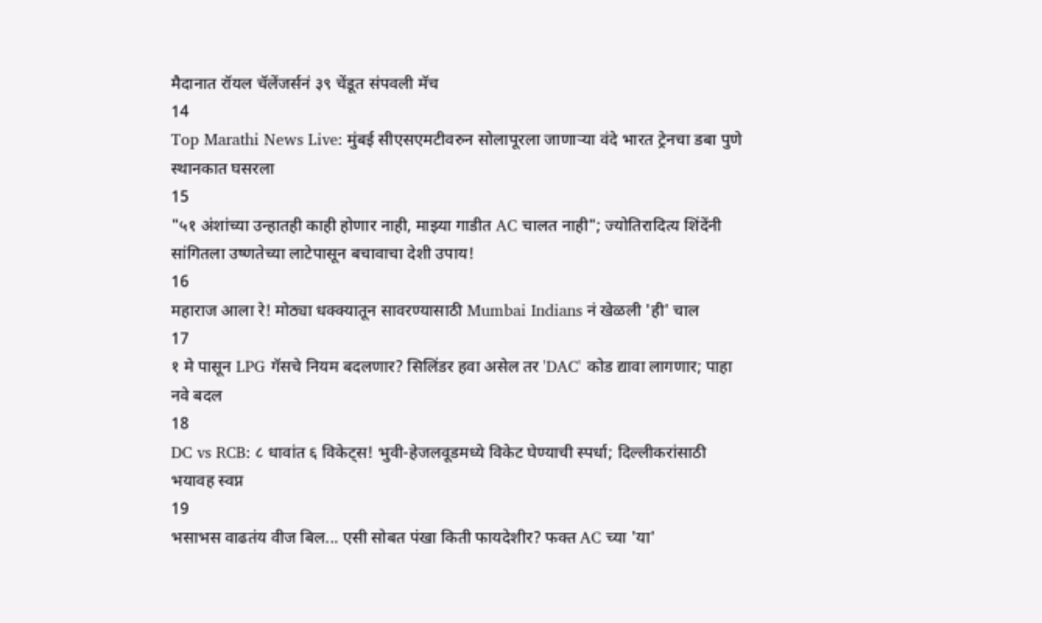मैदानात रॉयल चॅलेंजर्सनं ३९ चेंडूत संपवली मॅच
14
Top Marathi News Live: मुंबई सीएसएमटीवरुन सोलापूरला जाणाऱ्या वंदे भारत ट्रेनचा डबा पुणे स्थानकात घसरला
15
"५१ अंशांच्या उन्हातही काही होणार नाही, माझ्या गाडीत AC चालत नाही"; ज्योतिरादित्य शिंदेंनी सांगितला उष्णतेच्या लाटेपासून बचावाचा देशी उपाय!
16
महाराज आला रे! मोठ्या धक्क्यातून सावरण्यासाठी Mumbai Indians नं खेळली 'ही' चाल
17
१ मे पासून LPG गॅसचे नियम बदलणार? सिलिंडर हवा असेल तर 'DAC' कोड द्यावा लागणार; पाहा नवे बदल
18
DC vs RCB: ८ धावांत ६ विकेट्स! भुवी-हेजलवूडमध्ये विकेट घेण्याची स्पर्धा; दिल्लीकरांसाठी भयावह स्वप्न
19
भसाभस वाढतंय वीज बिल... एसी सोबत पंखा किती फायदेशीर? फक्त AC च्या 'या'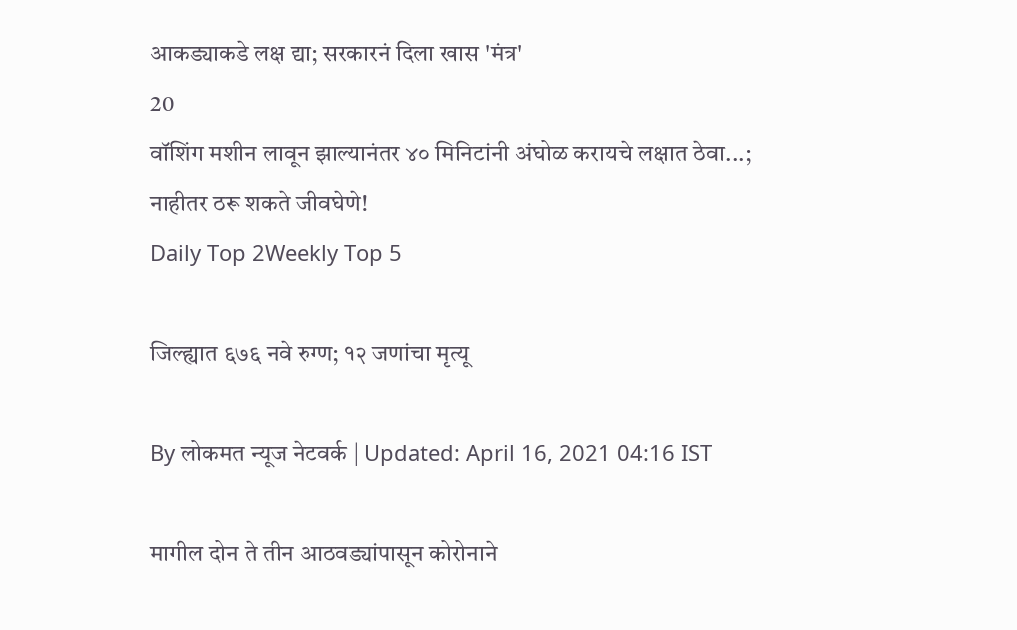आकड्याकडे लक्ष द्या; सरकारनं दिला खास 'मंत्र'
20
वॉशिंग मशीन लावून झाल्यानंतर ४० मिनिटांनी अंघोळ करायचे लक्षात ठेवा...; नाहीतर ठरू शकते जीवघेणे!
Daily Top 2Weekly Top 5

जिल्ह्यात ६७६ नवे रुग्ण; १२ जणांचा मृत्यू

By लोकमत न्यूज नेटवर्क | Updated: April 16, 2021 04:16 IST

मागील दोन ते तीन आठवड्यांपासून कोरोनाने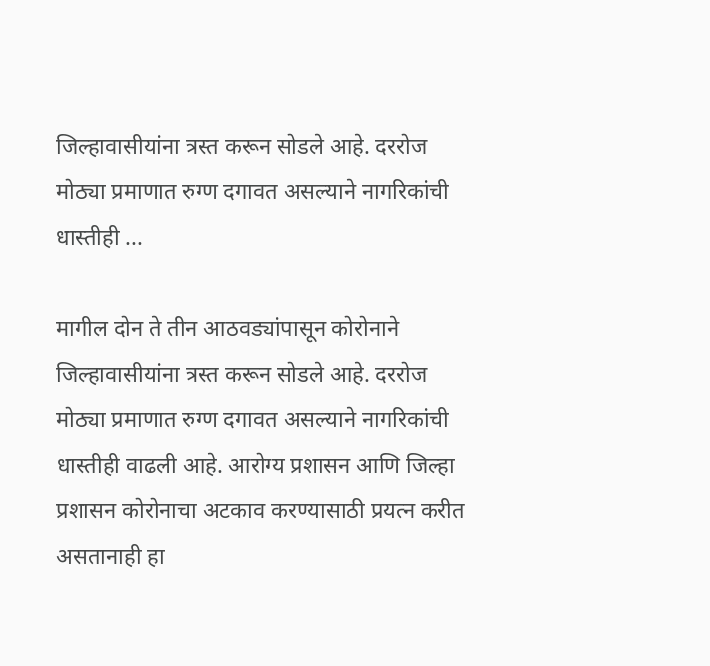जिल्हावासीयांना त्रस्त करून सोडले आहे. दररोज मोठ्या प्रमाणात रुग्ण दगावत असल्याने नागरिकांची धास्तीही ...

मागील दोन ते तीन आठवड्यांपासून कोरोनाने जिल्हावासीयांना त्रस्त करून सोडले आहे. दररोज मोठ्या प्रमाणात रुग्ण दगावत असल्याने नागरिकांची धास्तीही वाढली आहे. आरोग्य प्रशासन आणि जिल्हा प्रशासन कोरोनाचा अटकाव करण्यासाठी प्रयत्न करीत असतानाही हा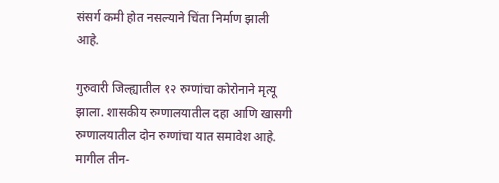संसर्ग कमी होत नसल्याने चिंता निर्माण झाली आहे.

गुरुवारी जिल्ह्यातील १२ रुग्णांचा कोरोनाने मृत्यू झाला. शासकीय रुग्णालयातील दहा आणि खासगी रुग्णालयातील दोन रुग्णांचा यात समावेश आहे. मागील तीन-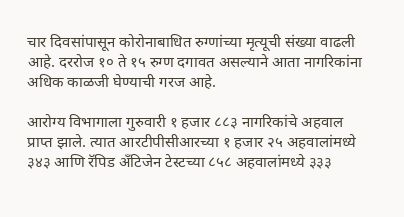चार दिवसांपासून कोरोनाबाधित रुग्णांच्या मृत्यूची संख्या वाढली आहे. दररोज १० ते १५ रुग्ण दगावत असल्याने आता नागरिकांना अधिक काळजी घेण्याची गरज आहे.

आरोग्य विभागाला गुरुवारी १ हजार ८८३ नागरिकांचे अहवाल प्राप्त झाले. त्यात आरटीपीसीआरच्या १ हजार २५ अहवालांमध्ये ३४३ आणि रॅपिड अँटिजेन टेस्टच्या ८५८ अहवालांमध्ये ३३३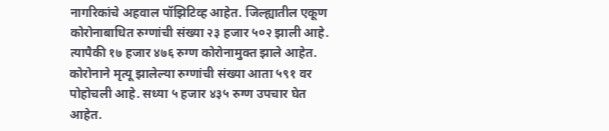नागरिकांचे अहवाल पॉझिटिव्ह आहेत. जिल्ह्यातील एकूण कोरोनाबाधित रुग्णांची संख्या २३ हजार ५०२ झाली आहे. त्यापैकी १७ हजार ४७६ रुग्ण कोरोनामुक्त झाले आहेत. कोरोनाने मृत्यू झालेल्या रुग्णांची संख्या आता ५९१ वर पोहोचली आहे. सध्या ५ हजार ४३५ रुग्ण उपचार घेत आहेत.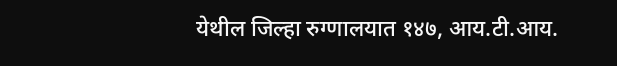येथील जिल्हा रुग्णालयात १४७, आय.टी.आय.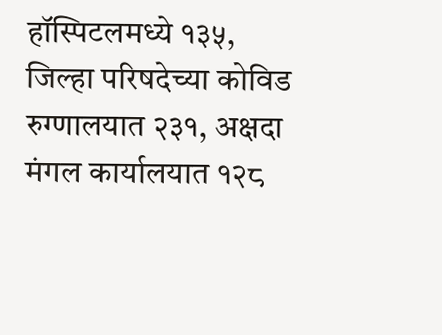हॉस्पिटलमध्ये १३५, जिल्हा परिषदेच्या कोविड रुग्णालयात २३१, अक्षदा मंगल कार्यालयात १२८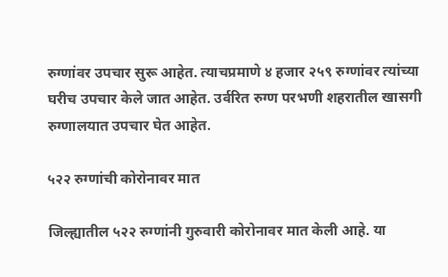रुग्णांवर उपचार सुरू आहेत. त्याचप्रमाणे ४ हजार २५९ रुग्णांवर त्यांच्या घरीच उपचार केले जात आहेत. उर्वरित रुग्ण परभणी शहरातील खासगी रुग्णालयात उपचार घेत आहेत.

५२२ रुग्णांची कोरोनावर मात

जिल्ह्यातील ५२२ रुग्णांनी गुरुवारी कोरोनावर मात केली आहे. या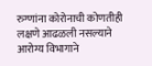रुग्णांना कोरोनाची कोणतीही लक्षणे आढळली नसल्याने आरोग्य विभागाने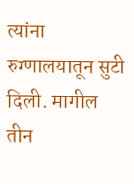त्यांना रुग्णालयातून सुटी दिली. मागील तीन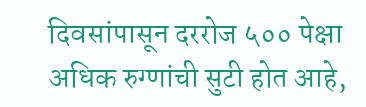दिवसांपासून दररोज ५०० पेक्षा अधिक रुग्णांची सुटी होत आहे,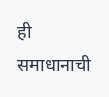ही समाधानाची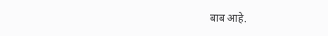बाब आहे.